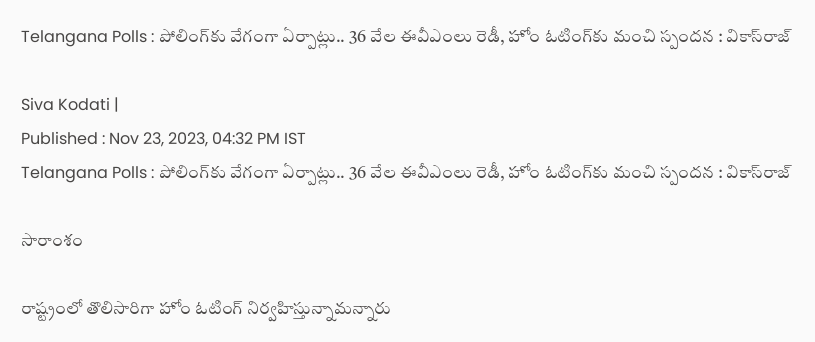Telangana Polls : పోలింగ్‌కు వేగంగా ఏర్పాట్లు.. 36 వేల ఈవీఎంలు రెడీ, హోం ఓటింగ్‌కు మంచి స్పందన : వికాస్‌రాజ్

Siva Kodati |
Published : Nov 23, 2023, 04:32 PM IST
Telangana Polls : పోలింగ్‌కు వేగంగా ఏర్పాట్లు.. 36 వేల ఈవీఎంలు రెడీ, హోం ఓటింగ్‌కు మంచి స్పందన : వికాస్‌రాజ్

సారాంశం

రాష్ట్రంలో తొలిసారిగా హోం ఓటింగ్ నిర్వహిస్తున్నామన్నారు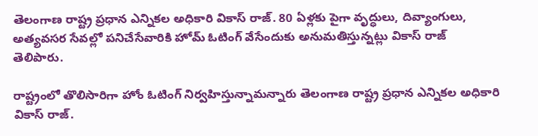తెలంగాణ రాష్ట్ర ప్రధాన ఎన్నికల అధికారి వికాస్ రాజ్. 80 ఏళ్లకు పైగా వృద్ధులు, దివ్యాంగులు, అత్యవసర సేవల్లో పనిచేసేవారికి హోమ్ ఓటింగ్ వేసేందుకు అనుమతిస్తున్నట్లు వికాస్ రాజ్ తెలిపారు.

రాష్ట్రంలో తొలిసారిగా హోం ఓటింగ్ నిర్వహిస్తున్నామన్నారు తెలంగాణ రాష్ట్ర ప్రధాన ఎన్నికల అధికారి వికాస్ రాజ్.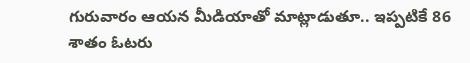గురువారం ఆయన మీడియాతో మాట్లాడుతూ.. ఇప్పటికే 86 శాతం ఓటరు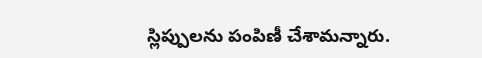స్లిప్పులను పంపిణీ చేశామన్నారు.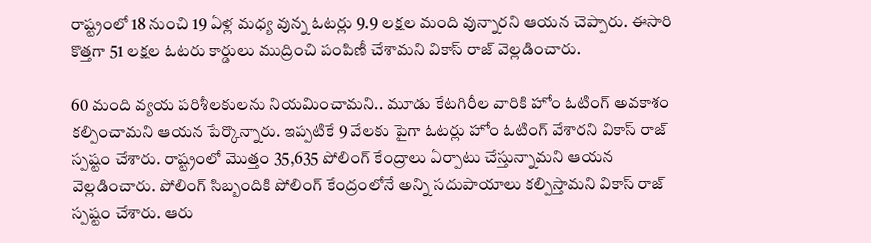రాష్ట్రంలో 18 నుంచి 19 ఏళ్ల మధ్య వున్న ఓటర్లు 9.9 లక్షల మంది వున్నారని ఆయన చెప్పారు. ఈసారి కొత్తగా 51 లక్షల ఓటరు కార్డులు ముద్రించి పంపిణీ చేశామని వికాస్ రాజ్ వెల్లడించారు.

60 మంది వ్యయ పరిశీలకులను నియమించామని.. మూడు కేటగిరీల వారికి హోం ఓటింగ్ అవకాశం కల్పించామని ఆయన పేర్కొన్నారు. ఇప్పటికే 9 వేలకు పైగా ఓటర్లు హోం ఓటింగ్ వేశారని వికాస్ రాజ్ స్పష్టం చేశారు. రాష్ట్రంలో మొత్తం 35,635 పోలింగ్ కేంద్రాలు ఏర్పాటు చేస్తున్నామని ఆయన వెల్లడించారు. పోలింగ్ సిబ్బందికి పోలింగ్ కేంద్రంలోనే అన్ని సదుపాయాలు కల్పిస్తామని వికాస్ రాజ్ స్పష్టం చేశారు. ఆరు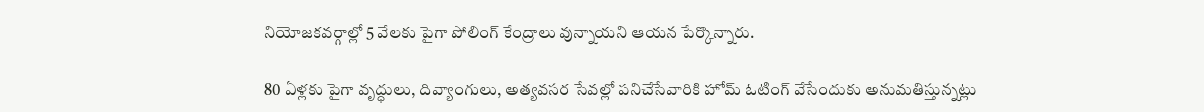నియోజకవర్గాల్లో 5 వేలకు పైగా పోలింగ్ కేంద్రాలు వున్నాయని ఆయన పేర్కొన్నారు.

80 ఏళ్లకు పైగా వృద్ధులు, దివ్యాంగులు, అత్యవసర సేవల్లో పనిచేసేవారికి హోమ్ ఓటింగ్ వేసేందుకు అనుమతిస్తున్నట్లు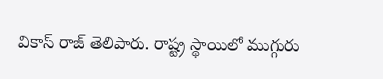వికాస్ రాజ్ తెలిపారు. రాష్ట్ర స్థాయిలో ముగ్గురు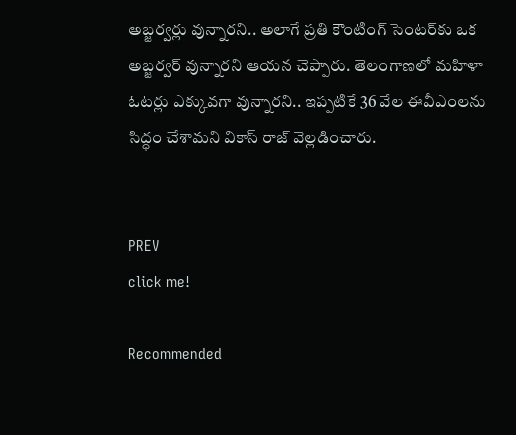అబ్జర్వర్లు వున్నారని.. అలాగే ప్రతి కౌంటింగ్ సెంటర్‌కు ఒక అబ్జర్వర్ వున్నారని ఆయన చెప్పారు. తెలంగాణలో మహిళా ఓటర్లు ఎక్కువగా వున్నారని.. ఇప్పటికే 36 వేల ఈవీఎంలను సిద్ధం చేశామని వికాస్ రాజ్ వెల్లడించారు.


PREV
click me!

Recommended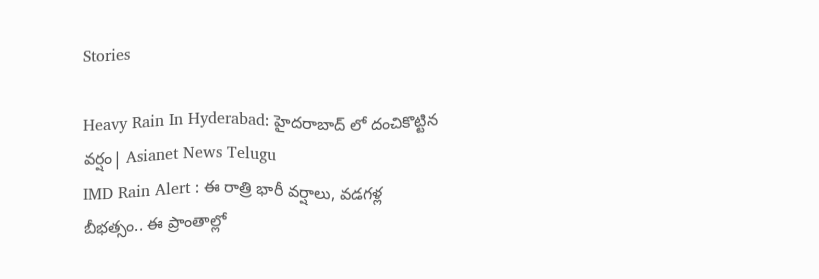Stories

Heavy Rain In Hyderabad: హైదరాబాద్ లో దంచికొట్టిన వర్షం| Asianet News Telugu
IMD Rain Alert : ఈ రాత్రి భారీ వర్షాలు, వడగళ్ల బీభత్సం.. ఈ ప్రాంతాల్లో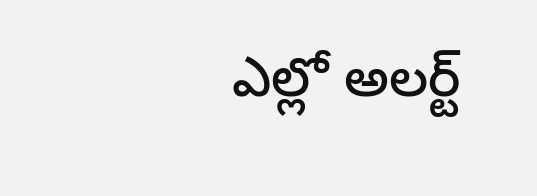ఎల్లో అలర్ట్